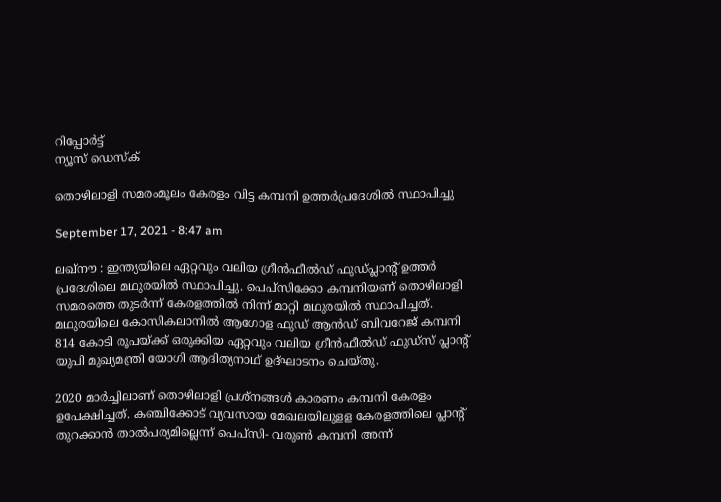റിപ്പോര്‍ട്ട്
ന്യൂസ് ഡെസ്ക്

തൊഴിലാളി സമരംമൂലം കേരളം വിട്ട കമ്പനി ഉത്തര്‍പ്രദേശില്‍ സ്ഥാപിച്ചു

September 17, 2021 - 8:47 am

ലഖ്‌നൗ : ഇന്ത്യയിലെ ഏറ്റവും വലിയ ഗ്രീന്‍ഫീല്‍ഡ്‌ ഫുഡ്‌പ്ലാന്റ് ഉത്തര്‍ പ്രദേശിലെ മഥുരയില്‍ സ്ഥാപിച്ചു. പെപ്‌സിക്കോ കമ്പനിയണ്‌ തൊഴിലാളി സമരത്തെ തുടര്‍ന്ന്‌ കേരളത്തില്‍ നിന്ന്‌ മാറ്റി മഥുരയില്‍ സ്ഥാപിച്ചത്‌. മഥുരയിലെ കോസികലാനില്‍ ആഗോള ഫുഡ്‌ ആന്‍ഡ്‌ ബിവറേജ്‌ കമ്പനി 814 കോടി രൂപയ്‌ക്ക്‌ ഒരുക്കിയ ഏറ്റവും വലിയ ഗ്രീന്‍ഫീല്‍ഡ്‌ ഫുഡ്‌സ്‌ പ്ലാന്റ് യുപി മുഖ്യമന്ത്രി യോഗി ആദിത്യനാഥ്‌ ഉദ്‌ഘാടനം ചെയ്‌തു.

2020 മാര്‍ച്ചിലാണ്‌ തൊഴിലാളി പ്രശ്‌നങ്ങള്‍ കാരണം കമ്പനി കേരളം ഉപേക്ഷിച്ചത്‌. കഞ്ചിക്കോട്‌ വ്യവസായ മേഖലയിലുളള കേരളത്തിലെ പ്ലാന്റ് തുറക്കാന്‍ താല്‍പര്യമില്ലെന്ന്‌ പെപ്‌സി- വരുണ്‍ കമ്പനി അന്ന്‌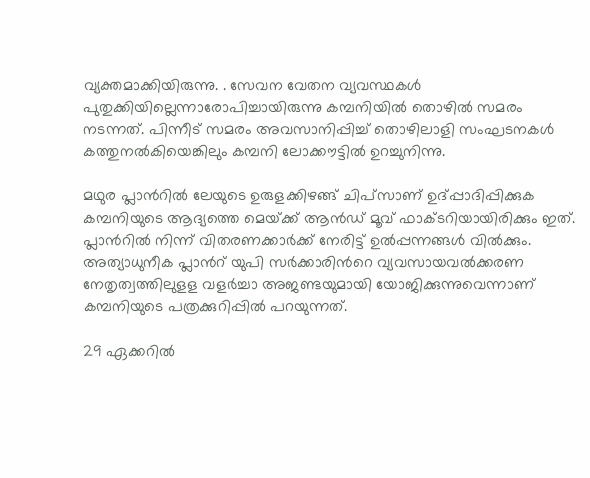വ്യക്തമാക്കിയിരുന്നു. . സേവന വേതന വ്യവസ്ഥകള്‍ പുതുക്കിയില്ലെന്നാരോപിച്ചായിരുന്നു കമ്പനിയില്‍ തൊഴില്‍ സമരം നടന്നത്‌. പിന്നീട്‌ സമരം അവസാനിപ്പിച്ച്‌ തൊഴിലാളി സംഘടനകള്‍ കത്തുനല്‍കിയെങ്കിലും കമ്പനി ലോക്കൗട്ടില്‍ ഉറച്ചുനിന്നു.

മഥുര പ്ലാന്‍റില്‍ ലേയുടെ ഉരുളക്കിഴങ്ങ്‌ ചിപ്‌സാണ്‌ ഉദ്‌പ്പാദിപ്പിക്കുക കമ്പനിയുടെ ആദ്യത്തെ മെയ്‌ക്ക്‌ ആന്‍ഡ്‌ മൂവ്‌ ഫാക്ടറിയായിരിക്കും ഇത്‌. പ്ലാന്‍റില്‍ നിന്ന്‌ വിതരണക്കാര്‍ക്ക്‌ നേരിട്ട്‌ ഉല്‍പ്പന്നങ്ങള്‍ വില്‍ക്കും. അത്യാധുനീക പ്ലാന്‍റ് യുപി സര്‍ക്കാരിന്‍റെ വ്യവസായവല്‍ക്കരണ നേതൃത്വത്തിലുളള വളര്‍ച്ചാ അജണ്ടയുമായി യോജിക്കുന്നുവെന്നാണ്‌ കമ്പനിയുടെ പത്രക്കുറിപ്പില്‍ പറയുന്നത്‌.

29 ഏക്കറില്‍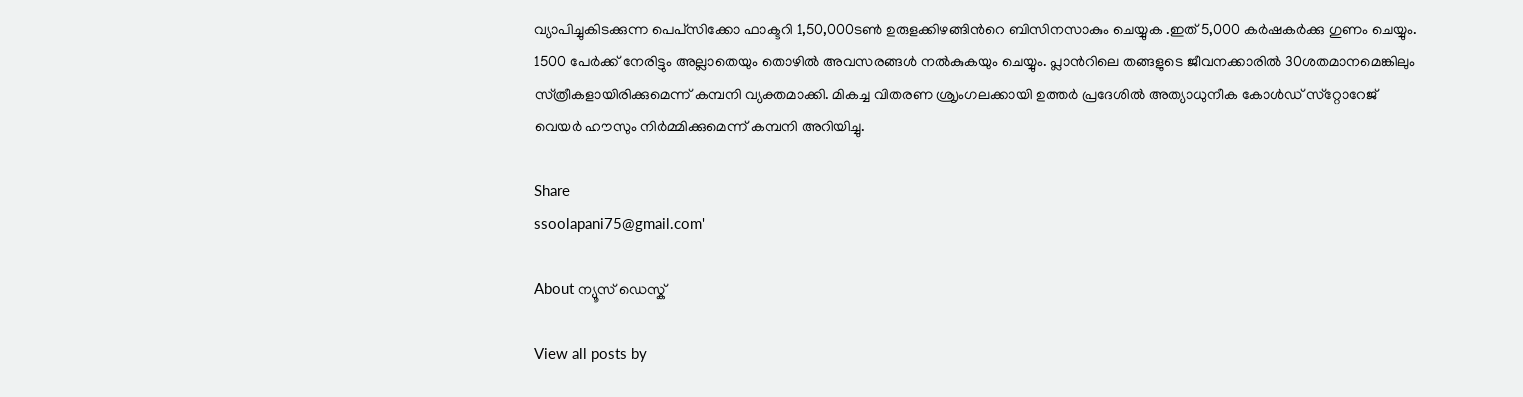വ്യാപിച്ചുകിടക്കുന്ന പെപ്‌സിക്കോ ഫാക്ടറി 1,50,000ടണ്‍ ഉരുളക്കിഴങ്ങിന്‍റെ ബിസിനസാകും ചെയ്യുക .ഇത്‌ 5,000 കര്‍ഷകര്‍ക്കു ഗുണം ചെയ്യും. 1500 പേര്‍ക്ക്‌ നേരിട്ടും അല്ലാതെയും തൊഴില്‍ അവസരങ്ങള്‍ നല്‍കുകയും ചെയ്യും. പ്ലാന്‍റിലെ തങ്ങളുടെ ജീവനക്കാരില്‍ 30ശതമാനമെങ്കിലും സ്‌ത്രീകളായിരിക്കുമെന്ന്‌ കമ്പനി വ്യക്തമാക്കി. മികച്ച വിതരണ ശ്രൃംഗലക്കായി ഉത്തര്‍ പ്രദേശില്‍ അത്യാധുനീക കോള്‍ഡ്‌ സ്‌റ്റോറേജ്‌ വെയര്‍ ഹൗസും നിര്‍മ്മിക്കുമെന്ന്‌ കമ്പനി അറിയിച്ചു.

Share
ssoolapani75@gmail.com'

About ന്യൂസ് ഡെസ്ക്

View all posts by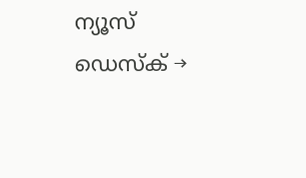ന്യൂസ് ഡെസ്ക് →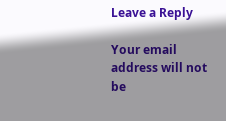Leave a Reply

Your email address will not be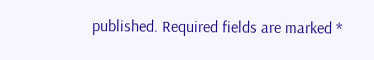published. Required fields are marked *